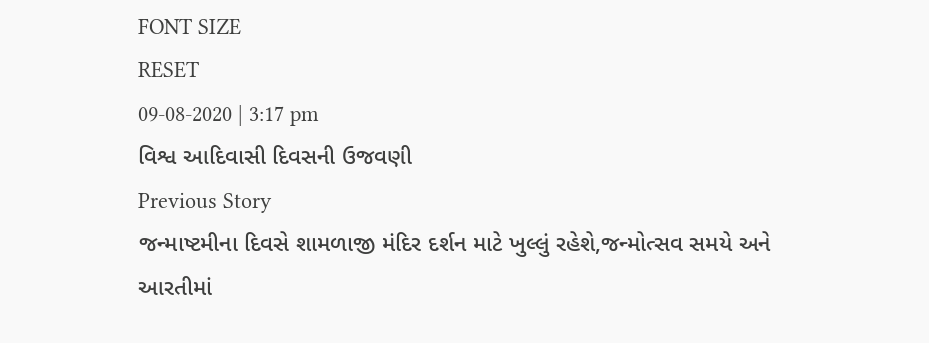FONT SIZE
RESET
09-08-2020 | 3:17 pm
વિશ્વ આદિવાસી દિવસની ઉજવણી
Previous Story
જન્માષ્ટમીના દિવસે શામળાજી મંદિર દર્શન માટે ખુલ્લું રહેશે,જન્મોત્સવ સમયે અને આરતીમાં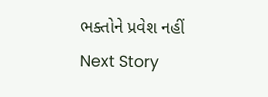ભક્તોને પ્રવેશ નહીં
Next Story